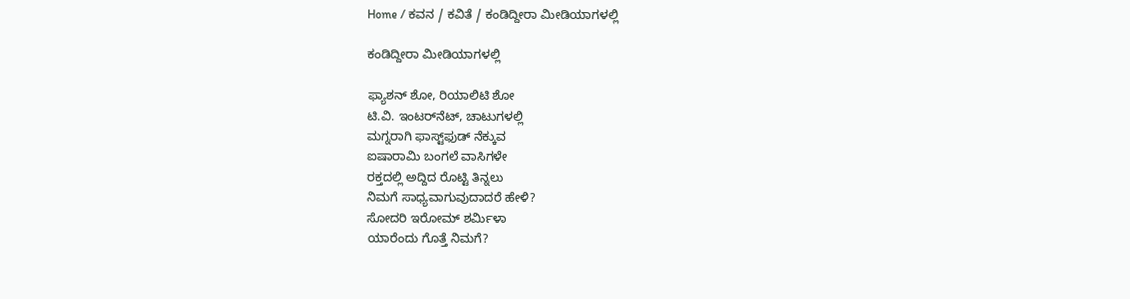Home / ಕವನ / ಕವಿತೆ / ಕಂಡಿದ್ದೀರಾ ಮೀಡಿಯಾಗಳಲ್ಲಿ

ಕಂಡಿದ್ದೀರಾ ಮೀಡಿಯಾಗಳಲ್ಲಿ

ಫ್ಯಾಶನ್ ಶೋ, ರಿಯಾಲಿಟಿ ಶೋ
ಟಿ.ವಿ. ಇಂಟರ್‌ನೆಟ್, ಚಾಟುಗಳಲ್ಲಿ
ಮಗ್ನರಾಗಿ ಫಾಸ್ಟ್‌ಫುಡ್ ನೆಕ್ಕುವ
ಐಷಾರಾಮಿ ಬಂಗಲೆ ವಾಸಿಗಳೇ
ರಕ್ತದಲ್ಲಿ ಅದ್ದಿದ ರೊಟ್ಟಿ ತಿನ್ನಲು
ನಿಮಗೆ ಸಾಧ್ಯವಾಗುವುದಾದರೆ ಹೇಳಿ?
ಸೋದರಿ ಇರೋಮ್ ಶರ್ಮಿಳಾ
ಯಾರೆಂದು ಗೊತ್ತೆ ನಿಮಗೆ?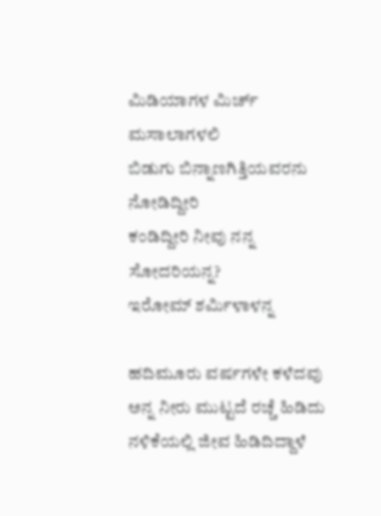ಮಿಡಿಯಾಗಳ ಮಿರ್ಚ್ ಮಸಾಲಾಗಳಲಿ
ಬಿಡುಗು ಬಿನ್ನಾಣಗಿತ್ತಿಯವರನು ನೋಡಿದ್ದೀರಿ
ಕಂಡಿದ್ದೀರಿ ನೀವು ನನ್ನ ಸೋದರಿಯನ್ನ?
ಇರೋಮ್ ಶರ್ಮಿಳಾಳನ್ನ

ಹದಿಮೂರು ವರ್ಷಗಳೇ ಕಳೆದವು
ಅನ್ನ ನೀರು ಮುಟ್ಟದೆ ರಚ್ಚೆ ಹಿಡಿದು
ನಳಿಕೆಯಲ್ಲಿ ಜೀವ ಹಿಡಿದಿದ್ದಾಳೆ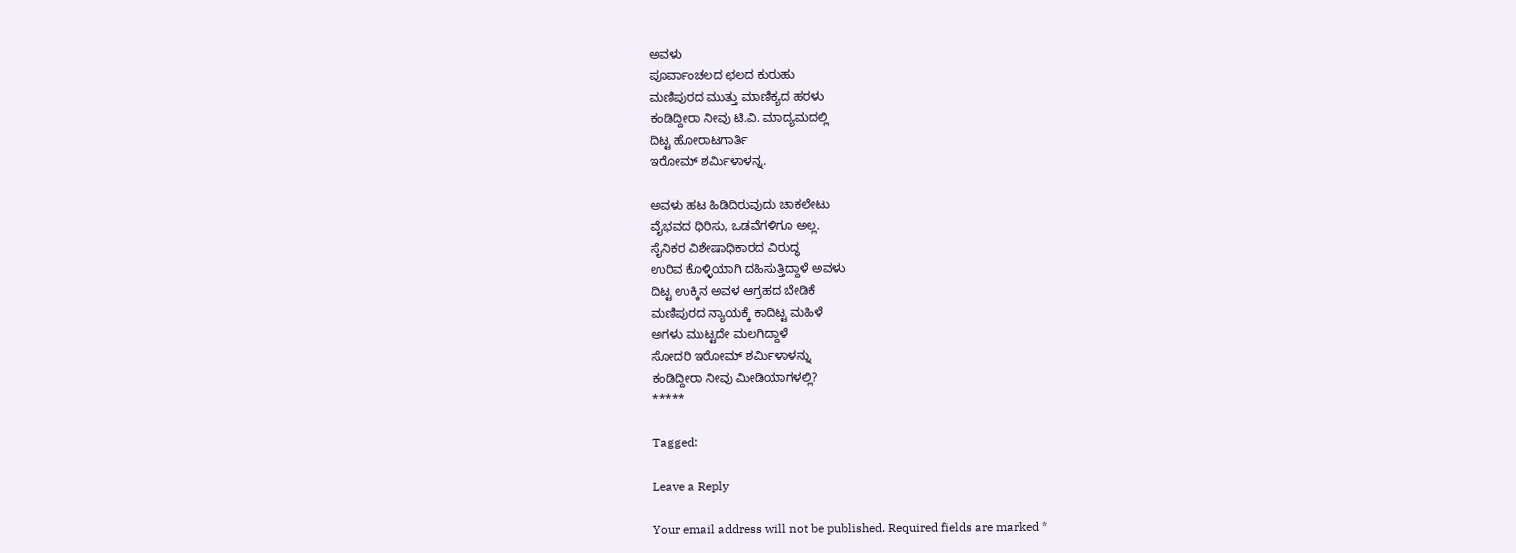ಅವಳು
ಪೂರ್ವಾಂಚಲದ ಛಲದ ಕುರುಹು
ಮಣಿಪುರದ ಮುತ್ತು ಮಾಣಿಕ್ಯದ ಹರಳು
ಕಂಡಿದ್ದೀರಾ ನೀವು ಟಿ.ವಿ. ಮಾದ್ಯಮದಲ್ಲಿ
ದಿಟ್ಟ ಹೋರಾಟಗಾರ್ತಿ
ಇರೋಮ್ ಶರ್ಮಿಳಾಳನ್ನ.

ಅವಳು ಹಟ ಹಿಡಿದಿರುವುದು ಚಾಕಲೇಟು
ವೈಭವದ ಧಿರಿಸು, ಒಡವೆಗಳಿಗೂ ಅಲ್ಲ.
ಸೈನಿಕರ ವಿಶೇಷಾಧಿಕಾರದ ವಿರುದ್ಧ
ಉರಿವ ಕೊಳ್ಳಿಯಾಗಿ ದಹಿಸುತ್ತಿದ್ದಾಳೆ ಅವಳು
ದಿಟ್ಟ ಉಕ್ಕಿನ ಅವಳ ಆಗ್ರಹದ ಬೇಡಿಕೆ
ಮಣಿಪುರದ ನ್ಯಾಯಕ್ಕೆ ಕಾದಿಟ್ಟ ಮಹಿಳೆ
ಅಗಳು ಮುಟ್ಟದೇ ಮಲಗಿದ್ದಾಳೆ
ಸೋದರಿ ಇರೋಮ್ ಶರ್ಮಿಳಾಳನ್ನು
ಕಂಡಿದ್ದೀರಾ ನೀವು ಮೀಡಿಯಾಗಳಲ್ಲಿ?
*****

Tagged:

Leave a Reply

Your email address will not be published. Required fields are marked *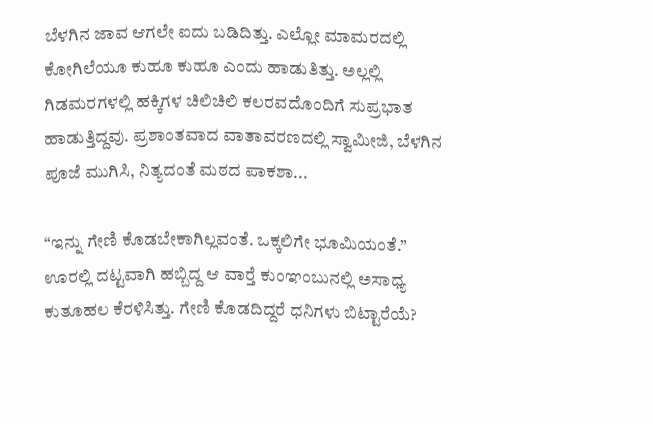ಬೆಳಗಿನ ಜಾವ ಆಗಲೇ ಐದು ಬಡಿದಿತ್ತು. ಎಲ್ಲೋ ಮಾಮರದಲ್ಲಿ ಕೋಗಿಲೆಯೂ ಕುಹೂ ಕುಹೂ ಎಂದು ಹಾಡುತಿತ್ತು. ಅಲ್ಲಲ್ಲಿ ಗಿಡಮರಗಳಲ್ಲಿ ಹಕ್ಕಿಗಳ ಚಿಲಿಚಿಲಿ ಕಲರವದೊಂದಿಗೆ ಸುಪ್ರಭಾತ ಹಾಡುತ್ತಿದ್ದವು. ಪ್ರಶಾಂತವಾದ ವಾತಾವರಣದಲ್ಲಿ ಸ್ವಾಮೀಜಿ, ಬೆಳಗಿನ ಪೂಜೆ ಮುಗಿಸಿ, ನಿತ್ಯದಂತೆ ಮಠದ ಪಾಕಶಾ...

“ಇನ್ನು ಗೇಣಿ ಕೊಡಬೇಕಾಗಿಲ್ಲವಂತೆ. ಒಕ್ಕಲಿಗೇ ಭೂಮಿಯಂತೆ.” ಊರಲ್ಲಿ ದಟ್ಟವಾಗಿ ಹಬ್ಬಿದ್ದ ಆ ವಾರ್‍ತೆ ಕುಂಞಂಬುನಲ್ಲಿ ಅಸಾಧ್ಯ ಕುತೂಹಲ ಕೆರಳಿಸಿತ್ತು. ಗೇಣಿ ಕೊಡದಿದ್ದರೆ ಧನಿಗಳು ಬಿಟ್ಟಾರೆಯೆ?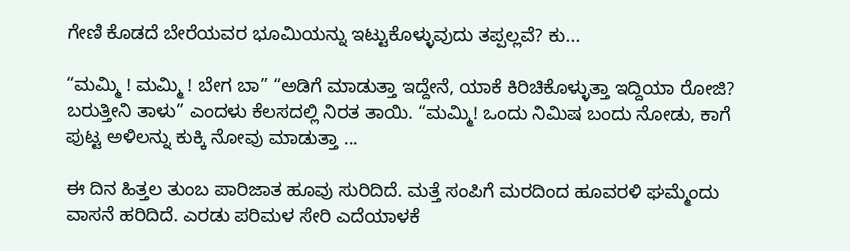ಗೇಣಿ ಕೊಡದೆ ಬೇರೆಯವರ ಭೂಮಿಯನ್ನು ಇಟ್ಟುಕೊಳ್ಳುವುದು ತಪ್ಪಲ್ಲವೆ? ಕು...

“ಮಮ್ಮಿ ! ಮಮ್ಮಿ ! ಬೇಗ ಬಾ” “ಅಡಿಗೆ ಮಾಡುತ್ತಾ ಇದ್ದೇನೆ, ಯಾಕೆ ಕಿರಿಚಿಕೊಳ್ಳುತ್ತಾ ಇದ್ದಿಯಾ ರೋಜಿ? ಬರುತ್ತೀನಿ ತಾಳು” ಎಂದಳು ಕೆಲಸದಲ್ಲಿ ನಿರತ ತಾಯಿ. “ಮಮ್ಮಿ! ಒಂದು ನಿಮಿಷ ಬಂದು ನೋಡು, ಕಾಗೆ ಪುಟ್ಟ ಅಳಿಲನ್ನು ಕುಕ್ಕಿ ನೋವು ಮಾಡುತ್ತಾ ...

ಈ ದಿನ ಹಿತ್ತಲ ತುಂಬ ಪಾರಿಜಾತ ಹೂವು ಸುರಿದಿದೆ. ಮತ್ತೆ ಸಂಪಿಗೆ ಮರದಿಂದ ಹೂವರಳಿ ಘಮ್ಮೆಂದು ವಾಸನೆ ಹರಿದಿದೆ. ಎರಡು ಪರಿಮಳ ಸೇರಿ ಎದೆಯಾಳಕೆ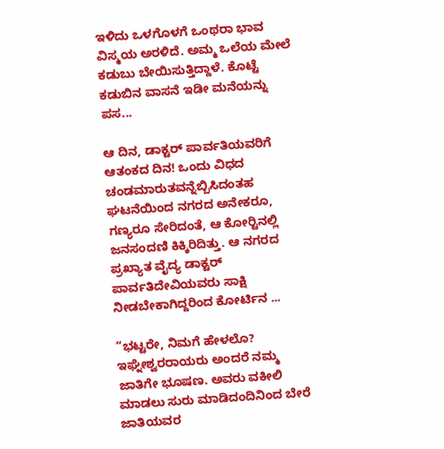ಇಳಿದು ಒಳಗೊಳಗೆ ಒಂಥರಾ ಭಾವ ವಿಸ್ಮಯ ಅರಳಿದೆ. ಅಮ್ಮ ಒಲೆಯ ಮೇಲೆ ಕಡುಬು ಬೇಯಿಸುತ್ತಿದ್ದಾಳೆ. ಕೊಟ್ಟೆ ಕಡುಬಿನ ವಾಸನೆ ಇಡೀ ಮನೆಯನ್ನು ಪಸ...

ಆ ದಿನ, ಡಾಕ್ಟರ್ ಪಾರ್ವತಿಯವರಿಗೆ ಆತಂಕದ ದಿನ! ಒಂದು ವಿಧದ ಚಂಡಮಾರುತವನ್ನೆಬ್ಬಿಸಿದಂತಹ ಘಟನೆಯಿಂದ ನಗರದ ಅನೇಕರೂ, ಗಣ್ಯರೂ ಸೇರಿದಂತೆ, ಆ ಕೋರ್‍ಟಿನಲ್ಲಿ ಜನಸಂದಣಿ ಕಿಕ್ಕಿರಿದಿತ್ತು. ಆ ನಗರದ ಪ್ರಖ್ಯಾತ ವೈದ್ಯ ಡಾಕ್ಟರ್ ಪಾರ್ವತಿದೇವಿಯವರು ಸಾಕ್ಷಿ ನೀಡಬೇಕಾಗಿದ್ದರಿಂದ ಕೋರ್ಟಿನ ...

“ಭಟ್ಟರೇ, ನಿಮಗೆ ಹೇಳಲೊ? ಇಘ್ನೇಶ್ವರರಾಯರು ಅಂದರೆ ನಮ್ಮ ಜಾತಿಗೇ ಭೂಷಣ. ಅವರು ವಕೀಲಿ ಮಾಡಲು ಸುರು ಮಾಡಿದಂದಿನಿಂದ ಬೇರೆ ಜಾತಿಯವರ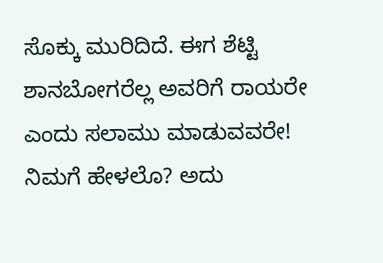ಸೊಕ್ಕು ಮುರಿದಿದೆ. ಈಗ ಶೆಟ್ಟಿ ಶಾನಬೋಗರೆಲ್ಲ ಅವರಿಗೆ ರಾಯರೇ ಎಂದು ಸಲಾಮು ಮಾಡುವವರೇ! ನಿಮಗೆ ಹೇಳಲೊ? ಅದು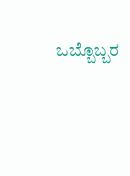ಒಬ್ಬೊಬ್ಬರ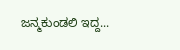ಜನ್ಮಕುಂಡಲಿ ಇದ್ದ...